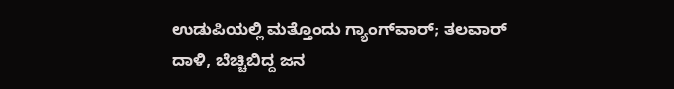ಉಡುಪಿಯಲ್ಲಿ ಮತ್ತೊಂದು ಗ್ಯಾಂಗ್‌ವಾರ್‌; ತಲವಾರ್‌ ದಾಳಿ, ಬೆಚ್ಚಿಬಿದ್ದ ಜನ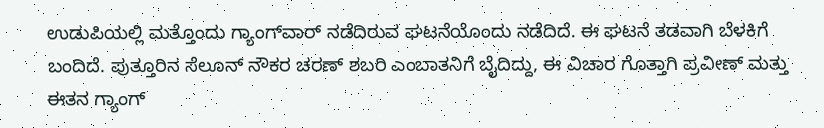ಉಡುಪಿಯಲ್ಲಿ ಮತ್ತೊಂದು ಗ್ಯಾಂಗ್‌ವಾರ್‌ ನಡೆದಿರುವ ಘಟನೆಯೊಂದು ನಡೆದಿದೆ. ಈ ಘಟನೆ ತಡವಾಗಿ ಬೆಳಕಿಗೆ ಬಂದಿದೆ. ಪುತ್ತೂರಿನ ಸೆಲೂನ್‌ ನೌಕರ ಚರಣ್‌ ಶಬರಿ ಎಂಬಾತನಿಗೆ ಬೈದಿದ್ದು, ಈ ವಿಚಾರ ಗೊತ್ತಾಗಿ ಪ್ರವೀಣ್‌ ಮತ್ತು ಈತನ ಗ್ಯಾಂಗ್‌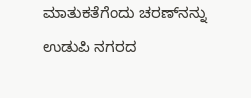ಮಾತುಕತೆಗೆಂದು ಚರಣ್‌ನನ್ನು ಉಡುಪಿ ನಗರದ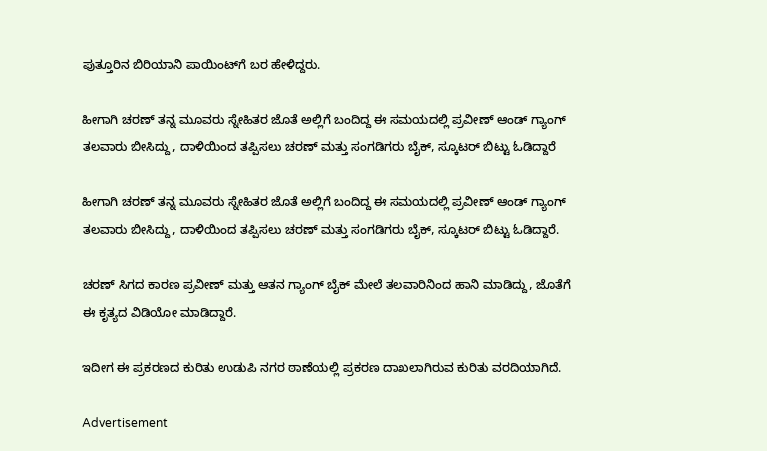ಪುತ್ತೂರಿನ ಬಿರಿಯಾನಿ ಪಾಯಿಂಟ್‌ಗೆ ಬರ ಹೇಳಿದ್ದರು.

ಹೀಗಾಗಿ ಚರಣ್‌ ತನ್ನ ಮೂವರು ಸ್ನೇಹಿತರ ಜೊತೆ ಅಲ್ಲಿಗೆ ಬಂದಿದ್ದ ಈ ಸಮಯದಲ್ಲಿ ಪ್ರವೀಣ್‌ ಆಂಡ್‌ ಗ್ಯಾಂಗ್‌ ತಲವಾರು ಬೀಸಿದ್ದು, ದಾಳಿಯಿಂದ ತಪ್ಪಿಸಲು ಚರಣ್‌ ಮತ್ತು ಸಂಗಡಿಗರು ಬೈಕ್‌, ಸ್ಕೂಟರ್‌ ಬಿಟ್ಟು ಓಡಿದ್ದಾರೆ

ಹೀಗಾಗಿ ಚರಣ್‌ ತನ್ನ ಮೂವರು ಸ್ನೇಹಿತರ ಜೊತೆ ಅಲ್ಲಿಗೆ ಬಂದಿದ್ದ ಈ ಸಮಯದಲ್ಲಿ ಪ್ರವೀಣ್‌ ಆಂಡ್‌ ಗ್ಯಾಂಗ್‌ ತಲವಾರು ಬೀಸಿದ್ದು, ದಾಳಿಯಿಂದ ತಪ್ಪಿಸಲು ಚರಣ್‌ ಮತ್ತು ಸಂಗಡಿಗರು ಬೈಕ್‌, ಸ್ಕೂಟರ್‌ ಬಿಟ್ಟು ಓಡಿದ್ದಾರೆ.

ಚರಣ್‌ ಸಿಗದ ಕಾರಣ ಪ್ರವೀಣ್‌ ಮತ್ತು ಆತನ ಗ್ಯಾಂಗ್‌ ಬೈಕ್‌ ಮೇಲೆ ತಲವಾರಿನಿಂದ ಹಾನಿ ಮಾಡಿದ್ದು, ಜೊತೆಗೆ ಈ ಕೃತ್ಯದ ವಿಡಿಯೋ ಮಾಡಿದ್ದಾರೆ.

ಇದೀಗ ಈ ಪ್ರಕರಣದ ಕುರಿತು ಉಡುಪಿ ನಗರ ಠಾಣೆಯಲ್ಲಿ ಪ್ರಕರಣ ದಾಖಲಾಗಿರುವ ಕುರಿತು ವರದಿಯಾಗಿದೆ.

Advertisement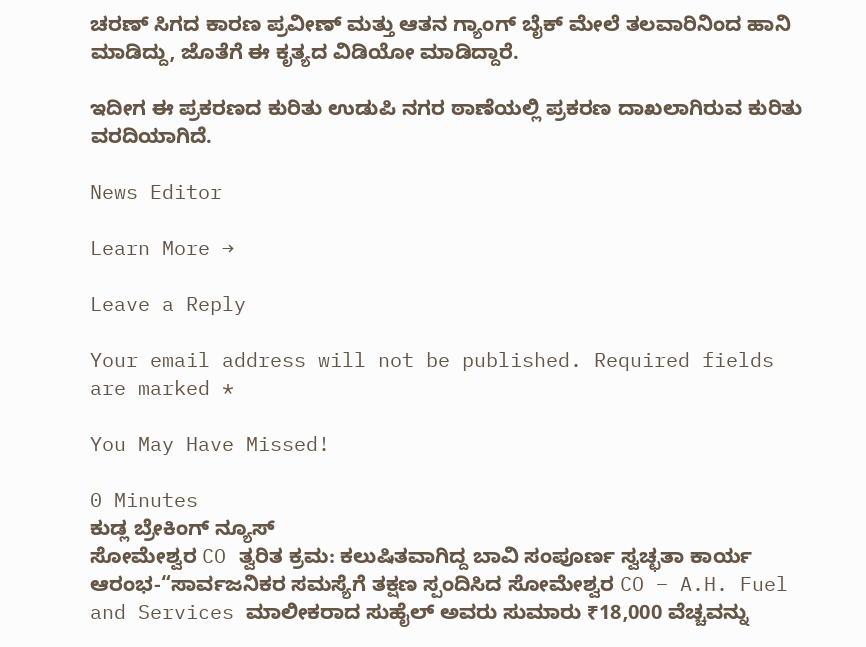ಚರಣ್‌ ಸಿಗದ ಕಾರಣ ಪ್ರವೀಣ್‌ ಮತ್ತು ಆತನ ಗ್ಯಾಂಗ್‌ ಬೈಕ್‌ ಮೇಲೆ ತಲವಾರಿನಿಂದ ಹಾನಿ ಮಾಡಿದ್ದು, ಜೊತೆಗೆ ಈ ಕೃತ್ಯದ ವಿಡಿಯೋ ಮಾಡಿದ್ದಾರೆ.

ಇದೀಗ ಈ ಪ್ರಕರಣದ ಕುರಿತು ಉಡುಪಿ ನಗರ ಠಾಣೆಯಲ್ಲಿ ಪ್ರಕರಣ ದಾಖಲಾಗಿರುವ ಕುರಿತು ವರದಿಯಾಗಿದೆ.

News Editor

Learn More →

Leave a Reply

Your email address will not be published. Required fields are marked *

You May Have Missed!

0 Minutes
ಕುಡ್ಲ ಬ್ರೇಕಿಂಗ್ ನ್ಯೂಸ್
ಸೋಮೇಶ್ವರ CO ತ್ವರಿತ ಕ್ರಮ: ಕಲುಷಿತವಾಗಿದ್ದ ಬಾವಿ ಸಂಪೂರ್ಣ ಸ್ವಚ್ಛತಾ ಕಾರ್ಯ ಆರಂಭ-“ಸಾರ್ವಜನಿಕರ ಸಮಸ್ಯೆಗೆ ತಕ್ಷಣ ಸ್ಪಂದಿಸಿದ ಸೋಮೇಶ್ವರ CO – A.H. Fuel and Services ಮಾಲೀಕರಾದ ಸುಹೈಲ್ ಅವರು ಸುಮಾರು ₹18,000 ವೆಚ್ಚವನ್ನು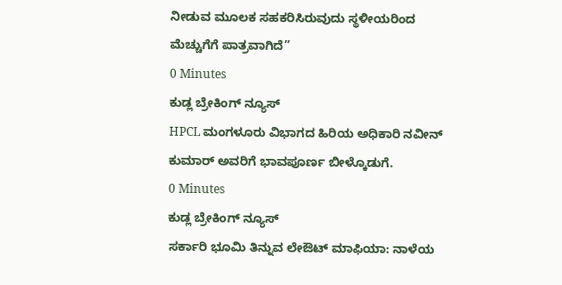ನೀಡುವ ಮೂಲಕ ಸಹಕರಿಸಿರುವುದು ಸ್ಥಳೀಯರಿಂದ ಮೆಚ್ಚುಗೆಗೆ ಪಾತ್ರವಾಗಿದೆ”
0 Minutes
ಕುಡ್ಲ ಬ್ರೇಕಿಂಗ್ ನ್ಯೂಸ್
HPCL ಮಂಗಳೂರು ವಿಭಾಗದ ಹಿರಿಯ ಅಧಿಕಾರಿ ನವೀನ್ ಕುಮಾರ್ ಅವರಿಗೆ ಭಾವಪೂರ್ಣ ಬೀಳ್ಕೊಡುಗೆ.
0 Minutes
ಕುಡ್ಲ ಬ್ರೇಕಿಂಗ್ ನ್ಯೂಸ್
ಸರ್ಕಾರಿ ಭೂಮಿ ತಿನ್ನುವ ಲೇಔಟ್ ಮಾಫಿಯಾ: ನಾಳೆಯ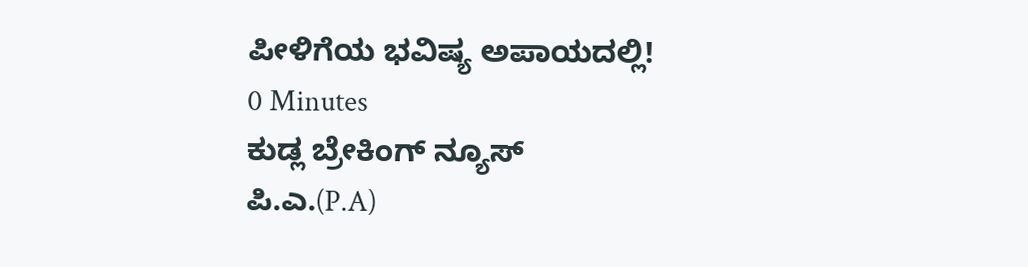ಪೀಳಿಗೆಯ ಭವಿಷ್ಯ ಅಪಾಯದಲ್ಲಿ!
0 Minutes
ಕುಡ್ಲ ಬ್ರೇಕಿಂಗ್ ನ್ಯೂಸ್
ಪಿ.ಎ.(P.A)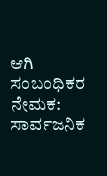ಆಗಿ ಸಂಬಂಧಿಕರ ನೇಮಕ: ಸಾರ್ವಜನಿಕ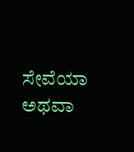ಸೇವೆಯಾ ಅಥವಾ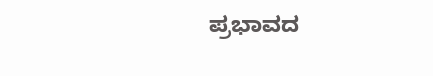ಪ್ರಭಾವದ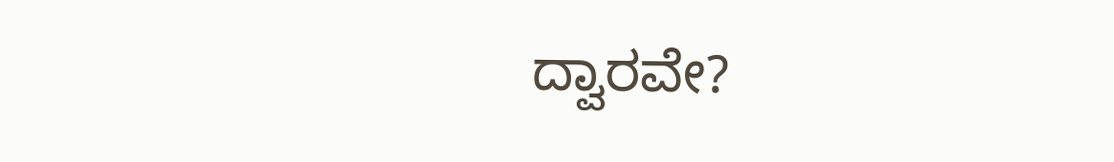ದ್ವಾರವೇ?